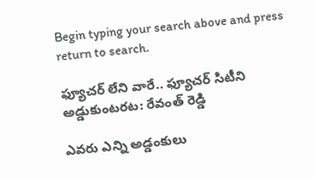Begin typing your search above and press return to search.

ఫ్యూచ‌ర్ లేని వారే.. ఫ్యూచ‌ర్ సిటీని అడ్డుకుంట‌ర‌ట‌: రేవంత్ రెడ్డి

ఎవ‌రు ఎన్ని అడ్డంకులు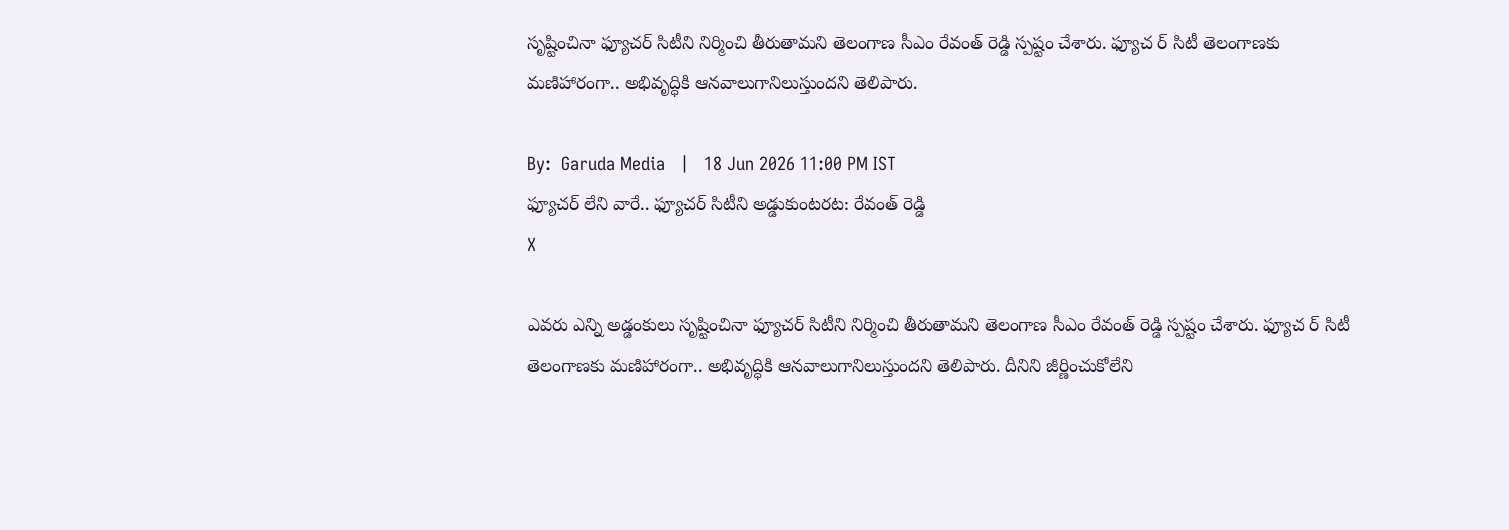సృష్టించినా ఫ్యూచ‌ర్ సిటీని నిర్మించి తీరుతామ‌ని తెలంగాణ సీఎం రేవంత్ రెడ్డి స్ప‌ష్టం చేశారు. ఫ్యూచ ర్ సిటీ తెలంగాణ‌కు మ‌ణిహారంగా.. అభివృద్ధికి ఆన‌వాలుగానిలుస్తుంద‌ని తెలిపారు.

By:  Garuda Media   |   18 Jun 2026 11:00 PM IST
ఫ్యూచ‌ర్ లేని వారే.. ఫ్యూచ‌ర్ సిటీని అడ్డుకుంట‌ర‌ట‌: రేవంత్ రెడ్డి
X

ఎవ‌రు ఎన్ని అడ్డంకులు సృష్టించినా ఫ్యూచ‌ర్ సిటీని నిర్మించి తీరుతామ‌ని తెలంగాణ సీఎం రేవంత్ రెడ్డి స్ప‌ష్టం చేశారు. ఫ్యూచ ర్ సిటీ తెలంగాణ‌కు మ‌ణిహారంగా.. అభివృద్ధికి ఆన‌వాలుగానిలుస్తుంద‌ని తెలిపారు. దీనిని జీర్ణించుకోలేని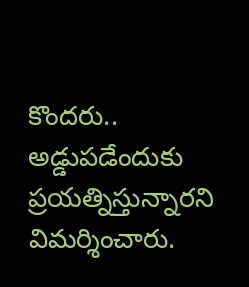కొంద‌రు.. అడ్డుపడేందుకు ప్ర‌య‌త్నిస్తున్నార‌ని విమ‌ర్శించారు.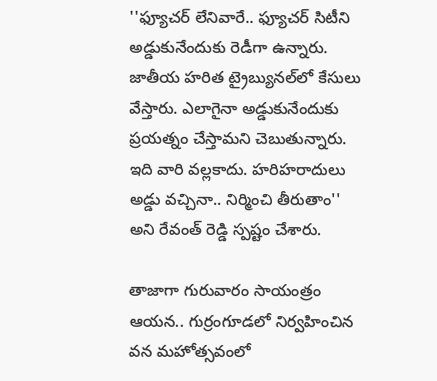''ఫ్యూచ‌ర్ లేనివారే.. ఫ్యూచ‌ర్ సిటీని అడ్డుకునేందుకు రెడీగా ఉన్నారు. జాతీయ హ‌రిత ట్రైబ్యున‌ల్‌లో కేసులు వేస్తారు. ఎలాగైనా అడ్డుకునేందుకు ప్ర‌య‌త్నం చేస్తామ‌ని చెబుతున్నారు. ఇది వారి వ‌ల్ల‌కాదు. హ‌రిహ‌రాదులు అడ్డు వ‌చ్చినా.. నిర్మించి తీరుతాం'' అని రేవంత్ రెడ్డి స్ప‌ష్టం చేశారు.

తాజాగా గురువారం సాయంత్రం ఆయ‌న‌.. గుర్రంగూడ‌లో నిర్వ‌హించిన వ‌న మ‌హోత్స‌వంలో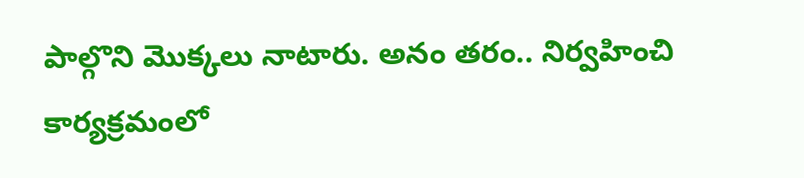పాల్గొని మొక్క‌లు నాటారు. అనం తరం.. నిర్వ‌హించి కార్య‌క్ర‌మంలో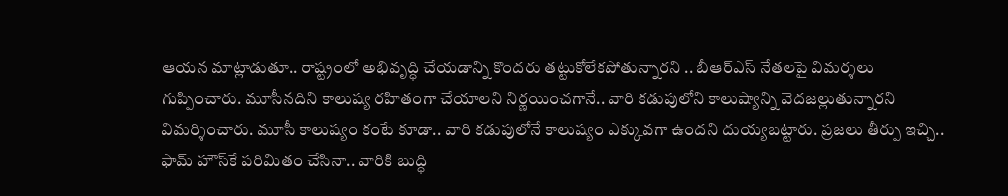ఆయ‌న మాట్లాడుతూ.. రాష్ట్రంలో అభివృద్ధి చేయ‌డాన్ని కొంద‌రు త‌ట్టుకోలేక‌పోతున్నార‌ని .. బీఆర్ఎస్ నేత‌ల‌పై విమ‌ర్శ‌లు గుప్పించారు. మూసీన‌దిని కాలుష్య ర‌హితంగా చేయాల‌ని నిర్ణ‌యించ‌గానే.. వారి క‌డుపులోని కాలుష్యాన్ని వెద‌జ‌ల్లుతున్నార‌ని విమ‌ర్శించారు. మూసీ కాలుష్యం కంటే కూడా.. వారి క‌డుపులోనే కాలుష్యం ఎక్కువ‌గా ఉంద‌ని దుయ్య‌బ‌ట్టారు. ప్ర‌జ‌లు తీర్పు ఇచ్చి.. ఫామ్ హౌస్‌కే ప‌రిమితం చేసినా.. వారికి బుద్ధి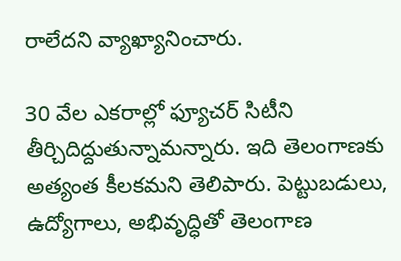రాలేద‌ని వ్యాఖ్యానించారు.

30 వేల ఎక‌రాల్లో ఫ్యూచ‌ర్ సిటీని తీర్చిదిద్దుతున్నామ‌న్నారు. ఇది తెలంగాణ‌కు అత్యంత కీల‌కమ‌ని తెలిపారు. పెట్టుబ‌డులు, ఉద్యోగాలు, అభివృద్ధితో తెలంగాణ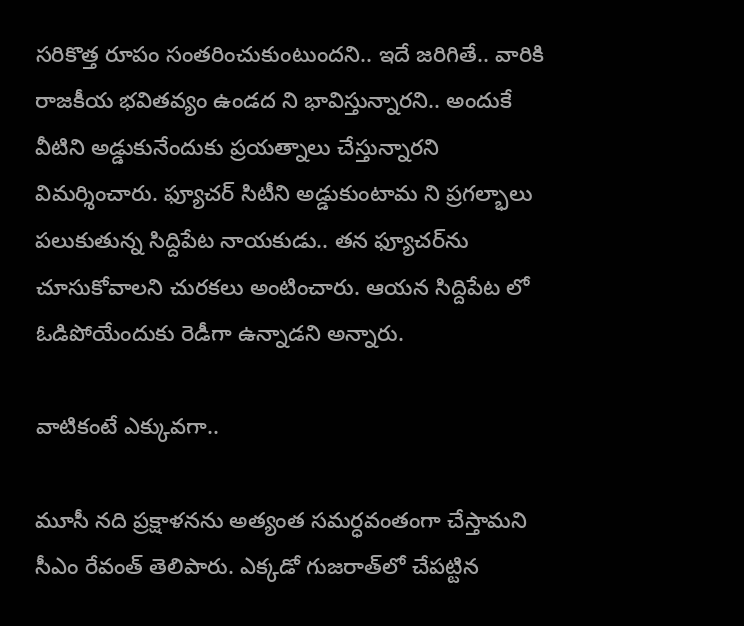స‌రికొత్త రూపం సంత‌రించుకుంటుంద‌ని.. ఇదే జ‌రిగితే.. వారికి రాజకీయ భ‌వితవ్యం ఉండ‌ద ని భావిస్తున్నార‌ని.. అందుకే వీటిని అడ్డుకునేందుకు ప్ర‌య‌త్నాలు చేస్తున్నార‌ని విమ‌ర్శించారు. ఫ్యూచ‌ర్ సిటీని అడ్డుకుంటామ ని ప్ర‌గ‌ల్భాలు ప‌లుకుతున్న సిద్దిపేట నాయ‌కుడు.. త‌న ఫ్యూచ‌ర్‌ను చూసుకోవాల‌ని చుర‌క‌లు అంటించారు. ఆయ‌న సిద్దిపేట లో ఓడిపోయేందుకు రెడీగా ఉన్నాడ‌ని అన్నారు.

వాటికంటే ఎక్కువ‌గా..

మూసీ న‌ది ప్ర‌క్షాళ‌న‌ను అత్యంత స‌మ‌ర్ధ‌వంతంగా చేస్తామ‌ని సీఎం రేవంత్ తెలిపారు. ఎక్క‌డో గుజ‌రాత్‌లో చేప‌ట్టిన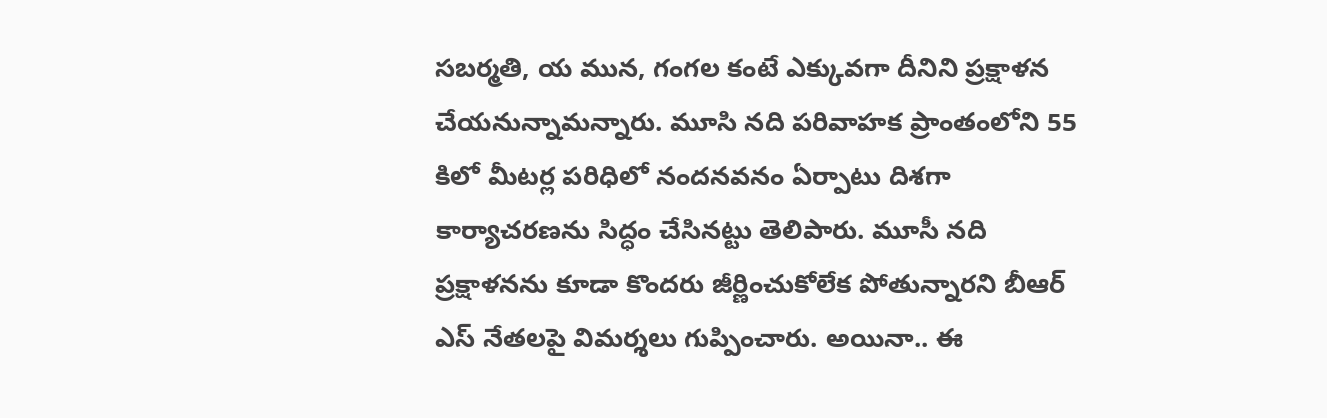స‌బ‌ర్మ‌తి, య మున, గంగ‌ల కంటే ఎక్కువ‌గా దీనిని ప్ర‌క్షాళ‌న చేయ‌నున్నామ‌న్నారు. మూసి న‌ది ప‌రివాహ‌క ప్రాంతంలోని 55 కిలో మీట‌ర్ల ప‌రిధిలో నంద‌న‌వ‌నం ఏర్పాటు దిశ‌గా కార్యాచ‌ర‌ణ‌ను సిద్ధం చేసిన‌ట్టు తెలిపారు. మూసీ న‌ది ప్ర‌క్షాళ‌న‌ను కూడా కొంద‌రు జీర్ణించుకోలేక పోతున్నార‌ని బీఆర్ ఎస్ నేత‌ల‌పై విమ‌ర్శ‌లు గుప్పించారు. అయినా.. ఈ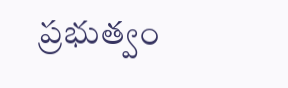ప్ర‌భుత్వం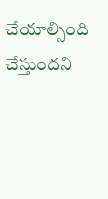చేయాల్సింది చేస్తుంద‌ని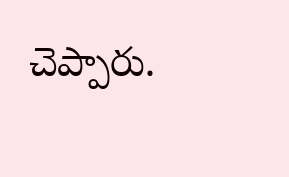చెప్పారు.